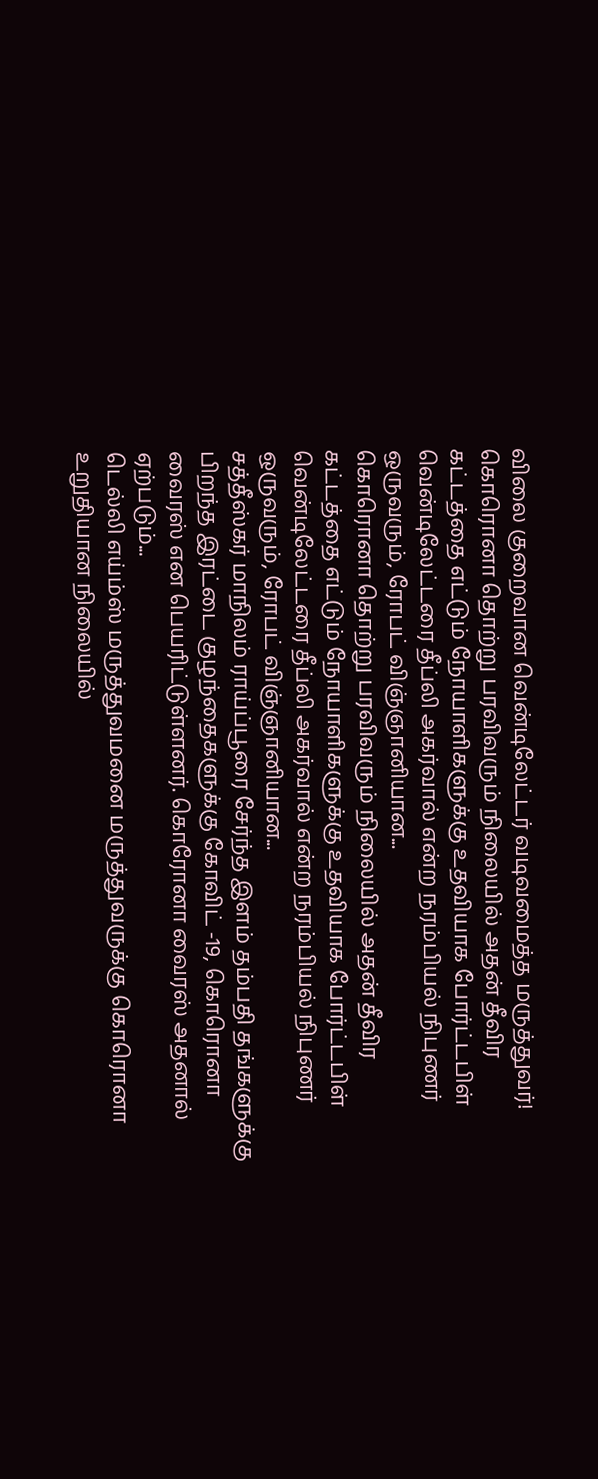விலை குறைவான வென்டிலேட்டர் வடிவமைத்த மருத்துவர்!
கொரொனா தொற்று பரவிவரும் நிலையில் அதன் தீவிர கட்டத்தை எட்டும் நோயாளிகளுக்கு உதவியாக போர்ட்டபிள் வென்டிலேட்டரை தீப்லி அகர்வால் என்ற நரம்பியல் நிபுணர் ஒருவரும், ரோபட் விஞ்ஞானியான...
கொரொனா தொற்று பரவிவரும் நிலையில் அதன் தீவிர கட்டத்தை எட்டும் நோயாளிகளுக்கு உதவியாக போர்ட்டபிள் வென்டிலேட்டரை தீப்லி அகர்வால் என்ற நரம்பியல் நிபுணர் ஒருவரும், ரோபட் விஞ்ஞானியான...
சத்தீஸ்கர் மாநிலம் ராய்ப்பூரை சேர்ந்த இளம் தம்பதி தங்களுக்கு பிறந்த இரட்டை குழந்தைகளுக்கு கோவிட் -19, கொரொனா வைரஸ் என பெயரிட்டுள்ளனர். கொரோனா வைரஸ் அதனால் ஏற்படும்...
டெல்லி எய்ம்ஸ் மருத்துவமனை மருத்துவருக்கு கொரொனா உறுதியான நிலையில்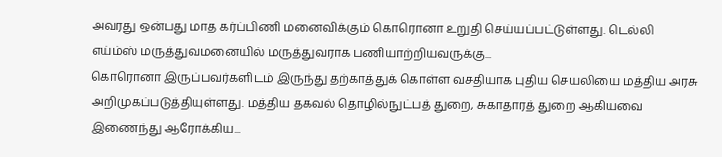அவரது ஒன்பது மாத கர்ப்பிணி மனைவிக்கும் கொரொனா உறுதி செய்யப்பட்டுள்ளது. டெல்லி எய்ம்ஸ் மருத்துவமனையில் மருத்துவராக பணியாற்றியவருக்கு...
கொரொனா இருப்பவர்களிடம் இருந்து தற்காத்துக் கொள்ள வசதியாக புதிய செயலியை மத்திய அரசு அறிமுகப்படுத்தியுள்ளது. மத்திய தகவல் தொழில்நுட்பத் துறை, சுகாதாரத் துறை ஆகியவை இணைந்து ஆரோக்கிய...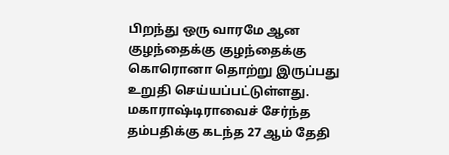பிறந்து ஒரு வாரமே ஆன குழந்தைக்கு குழந்தைக்கு கொரொனா தொற்று இருப்பது உறுதி செய்யப்பட்டுள்ளது. மகாராஷ்டிராவைச் சேர்ந்த தம்பதிக்கு கடந்த 27 ஆம் தேதி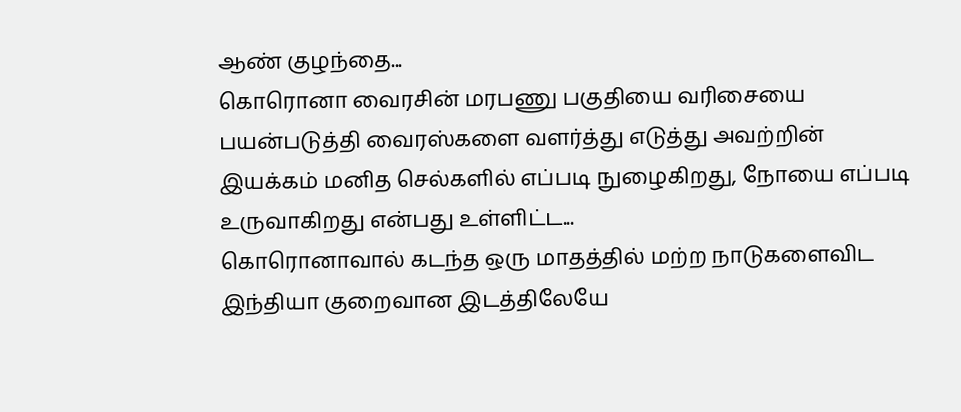ஆண் குழந்தை...
கொரொனா வைரசின் மரபணு பகுதியை வரிசையை பயன்படுத்தி வைரஸ்களை வளர்த்து எடுத்து அவற்றின் இயக்கம் மனித செல்களில் எப்படி நுழைகிறது, நோயை எப்படி உருவாகிறது என்பது உள்ளிட்ட...
கொரொனாவால் கடந்த ஒரு மாதத்தில் மற்ற நாடுகளைவிட இந்தியா குறைவான இடத்திலேயே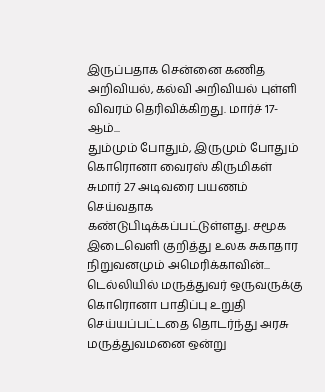இருப்பதாக சென்னை கணித அறிவியல், கல்வி அறிவியல் புள்ளி விவரம் தெரிவிக்கிறது. மார்ச் 17-ஆம்...
தும்மும் போதும், இருமும் போதும் கொரொனா வைரஸ் கிருமிகள் சுமார் 27 அடிவரை பயணம் செய்வதாக கண்டுபிடிக்கப்பட்டுள்ளது. சமூக இடைவெளி குறித்து உலக சுகாதார நிறுவனமும் அமெரிக்காவின்...
டெல்லியில் மருத்துவர் ஒருவருக்கு கொரொனா பாதிப்பு உறுதி செய்யப்பட்டதை தொடர்ந்து அரசு மருத்துவமனை ஒன்று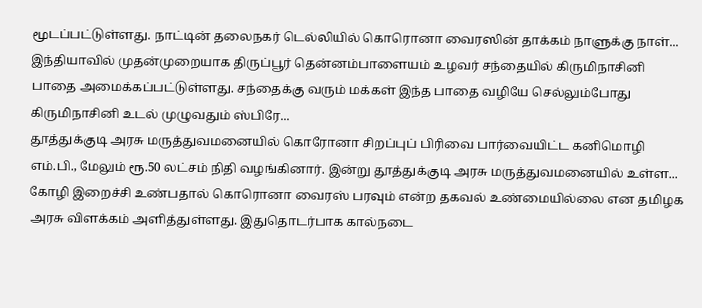மூடப்பட்டுள்ளது. நாட்டின் தலைநகர் டெல்லியில் கொரொனா வைரஸின் தாக்கம் நாளுக்கு நாள்...
இந்தியாவில் முதன்முறையாக திருப்பூர் தென்னம்பாளையம் உழவர் சந்தையில் கிருமிநாசினி பாதை அமைக்கப்பட்டுள்ளது. சந்தைக்கு வரும் மக்கள் இந்த பாதை வழியே செல்லும்போது கிருமிநாசினி உடல் முழுவதும் ஸ்பிரே...
தூத்துக்குடி அரசு மருத்துவமனையில் கொரோனா சிறப்புப் பிரிவை பார்வையிட்ட கனிமொழி எம்.பி., மேலும் ரூ.50 லட்சம் நிதி வழங்கினார். இன்று தூத்துக்குடி அரசு மருத்துவமனையில் உள்ள...
கோழி இறைச்சி உண்பதால் கொரொனா வைரஸ் பரவும் என்ற தகவல் உண்மையில்லை என தமிழக அரசு விளக்கம் அளித்துள்ளது. இதுதொடர்பாக கால்நடை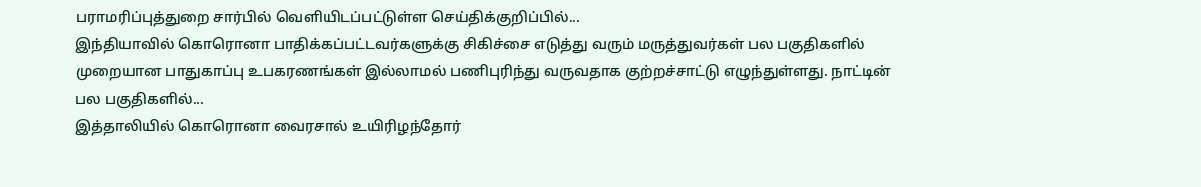பராமரிப்புத்துறை சார்பில் வெளியிடப்பட்டுள்ள செய்திக்குறிப்பில்...
இந்தியாவில் கொரொனா பாதிக்கப்பட்டவர்களுக்கு சிகிச்சை எடுத்து வரும் மருத்துவர்கள் பல பகுதிகளில் முறையான பாதுகாப்பு உபகரணங்கள் இல்லாமல் பணிபுரிந்து வருவதாக குற்றச்சாட்டு எழுந்துள்ளது. நாட்டின் பல பகுதிகளில்...
இத்தாலியில் கொரொனா வைரசால் உயிரிழந்தோர்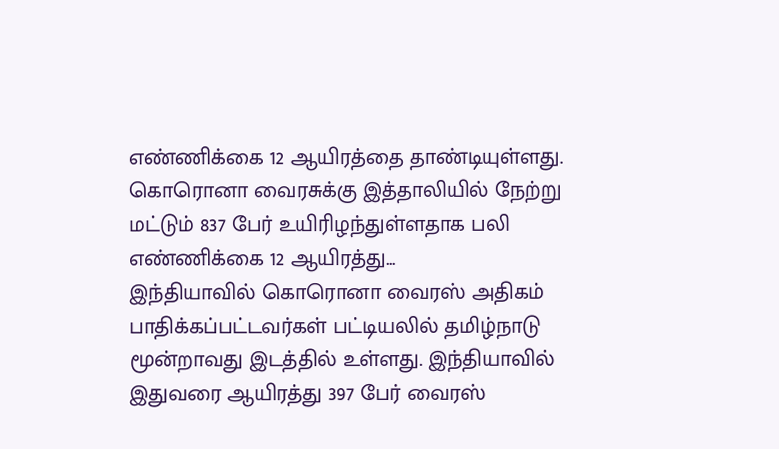எண்ணிக்கை 12 ஆயிரத்தை தாண்டியுள்ளது. கொரொனா வைரசுக்கு இத்தாலியில் நேற்று மட்டும் 837 பேர் உயிரிழந்துள்ளதாக பலி எண்ணிக்கை 12 ஆயிரத்து...
இந்தியாவில் கொரொனா வைரஸ் அதிகம் பாதிக்கப்பட்டவர்கள் பட்டியலில் தமிழ்நாடு மூன்றாவது இடத்தில் உள்ளது. இந்தியாவில் இதுவரை ஆயிரத்து 397 பேர் வைரஸ்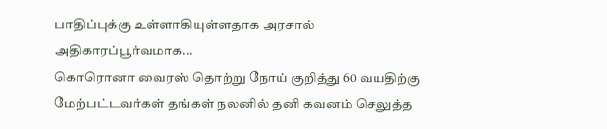பாதிப்புக்கு உள்ளாகியுள்ளதாக அரசால் அதிகாரப்பூர்வமாக...
கொரொனா வைரஸ் தொற்று நோய் குறித்து 60 வயதிற்கு மேற்பட்டவர்கள் தங்கள் நலனில் தனி கவனம் செலுத்த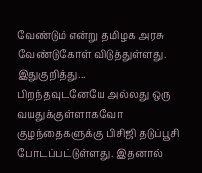வேண்டும் என்று தமிழக அரசு வேண்டுகோள் விடுத்துள்ளது. இதுகுறித்து...
பிறந்தவுடனேயே அல்லது ஒரு வயதுக்குள்ளாகவோ குழந்தைகளுக்கு பிசிஜி தடுப்பூசி போடப்பட்டுள்ளது. இதனால்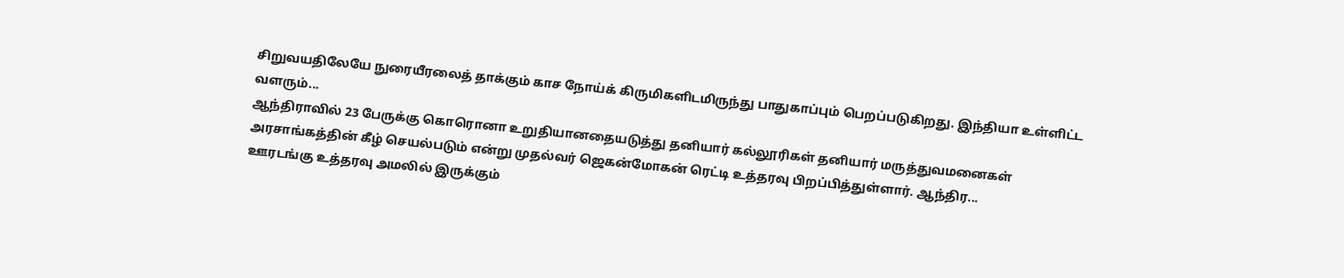சிறுவயதிலேயே நுரையீரலைத் தாக்கும் காச நோய்க் கிருமிகளிடமிருந்து பாதுகாப்பும் பெறப்படுகிறது. இந்தியா உள்ளிட்ட வளரும்...
ஆந்திராவில் 23 பேருக்கு கொரொனா உறுதியானதையடுத்து தனியார் கல்லூரிகள் தனியார் மருத்துவமனைகள் அரசாங்கத்தின் கீழ் செயல்படும் என்று முதல்வர் ஜெகன்மோகன் ரெட்டி உத்தரவு பிறப்பித்துள்ளார். ஆந்திர...
ஊரடங்கு உத்தரவு அமலில் இருக்கும்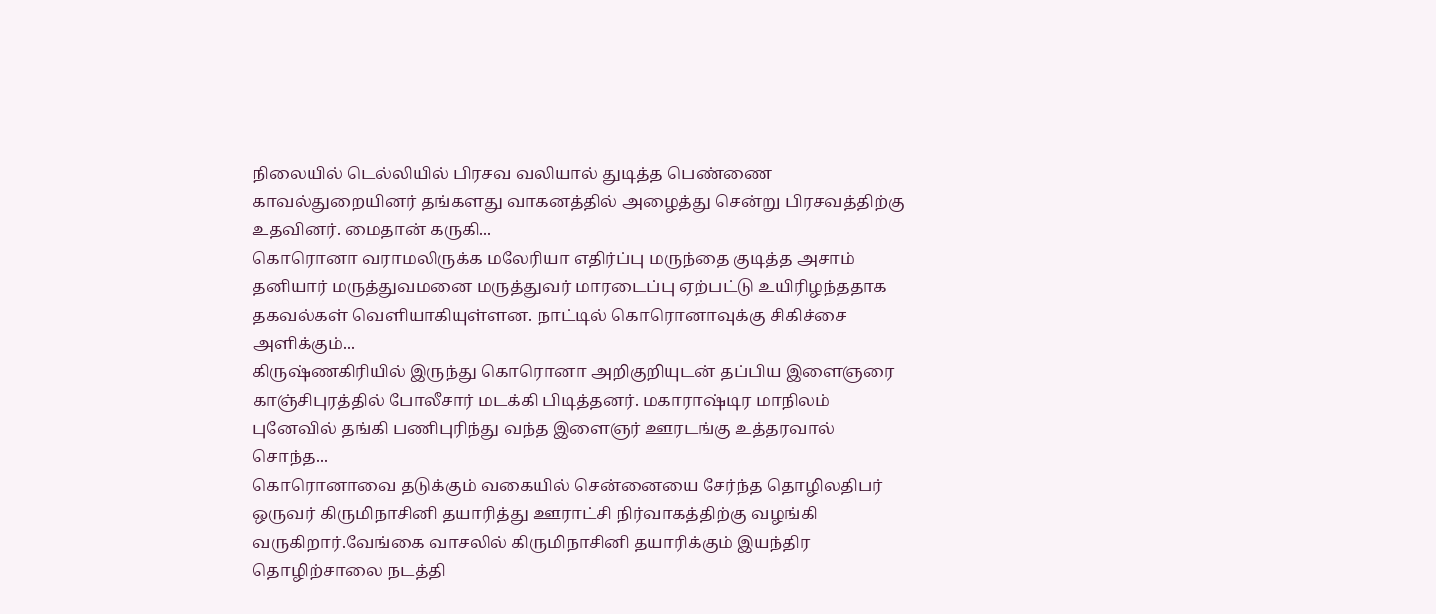நிலையில் டெல்லியில் பிரசவ வலியால் துடித்த பெண்ணை காவல்துறையினர் தங்களது வாகனத்தில் அழைத்து சென்று பிரசவத்திற்கு உதவினர். மைதான் கருகி...
கொரொனா வராமலிருக்க மலேரியா எதிர்ப்பு மருந்தை குடித்த அசாம் தனியார் மருத்துவமனை மருத்துவர் மாரடைப்பு ஏற்பட்டு உயிரிழந்ததாக தகவல்கள் வெளியாகியுள்ளன. நாட்டில் கொரொனாவுக்கு சிகிச்சை அளிக்கும்...
கிருஷ்ணகிரியில் இருந்து கொரொனா அறிகுறியுடன் தப்பிய இளைஞரை காஞ்சிபுரத்தில் போலீசார் மடக்கி பிடித்தனர். மகாராஷ்டிர மாநிலம் புனேவில் தங்கி பணிபுரிந்து வந்த இளைஞர் ஊரடங்கு உத்தரவால் சொந்த...
கொரொனாவை தடுக்கும் வகையில் சென்னையை சேர்ந்த தொழிலதிபர் ஒருவர் கிருமிநாசினி தயாரித்து ஊராட்சி நிர்வாகத்திற்கு வழங்கி வருகிறார்.வேங்கை வாசலில் கிருமிநாசினி தயாரிக்கும் இயந்திர தொழிற்சாலை நடத்தி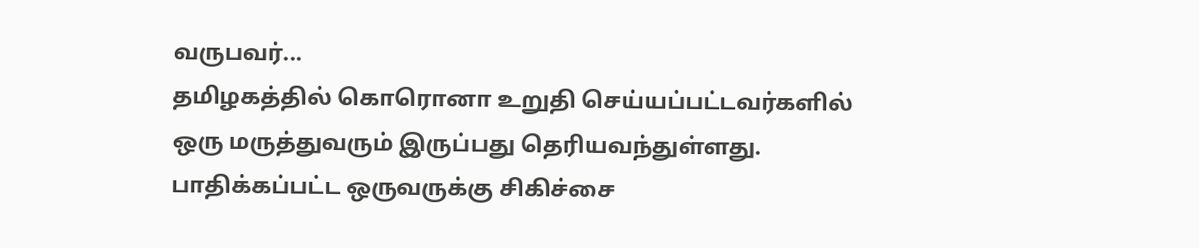வருபவர்...
தமிழகத்தில் கொரொனா உறுதி செய்யப்பட்டவர்களில் ஒரு மருத்துவரும் இருப்பது தெரியவந்துள்ளது. பாதிக்கப்பட்ட ஒருவருக்கு சிகிச்சை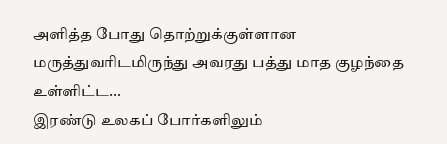அளித்த போது தொற்றுக்குள்ளான மருத்துவரிடமிருந்து அவரது பத்து மாத குழந்தை உள்ளிட்ட...
இரண்டு உலகப் போர்களிலும்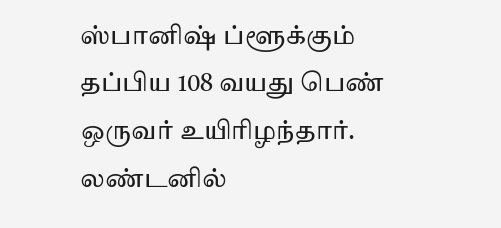ஸ்பானிஷ் ப்ளூக்கும் தப்பிய 108 வயது பெண் ஒருவர் உயிரிழந்தார். லண்டனில்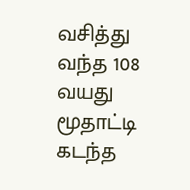வசித்து வந்த 108 வயது மூதாட்டி கடந்த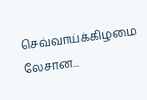செவ்வாய்க்கிழமை லேசான...